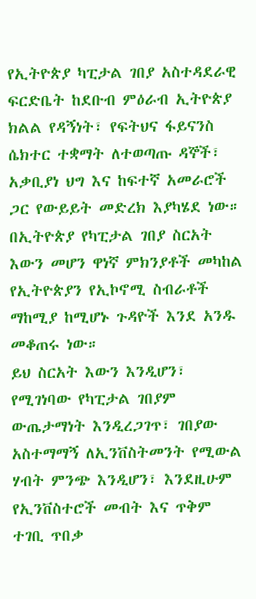የኢትዮጵያ ካፒታል ገበያ አስተዳደራዊ ፍርድቤት ከደቡብ ምዕራብ ኢትዮጵያ ክልል የዳኝነት፣ የፍትህና ፋይናንስ ሴክተር ተቋማት ለተወጣጡ ዳኞች፣ አቃቢያነ ህግ እና ከፍተኛ አመራሮች ጋር የውይይት መድረክ እያካሄደ ነው።
በኢትዮጵያ የካፒታል ገበያ ስርአት እውን መሆን ዋነኛ ምክንያቶች መካከል የኢትዮጵያን የኢኮኖሚ ስብራቶች ማከሚያ ከሚሆኑ ጉዳዮች እንደ አንዱ መቆጠሩ ነው።
ይህ ስርአት እውን እንዲሆን፣ የሚገነባው የካፒታል ገበያም ውጤታማነት እንዲረጋገጥ፣ ገበያው አስተማማኝ ለኢንቨስትመንት የሚውል ሃብት ምንጭ እንዲሆን፣ እንደዚሁም የኢንቨስተሮች መብት እና ጥቅም ተገቢ ጥበቃ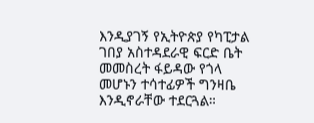እንዲያገኝ የኢትዮጵያ የካፒታል ገበያ አስተዳደራዊ ፍርድ ቤት መመስረት ፋይዳው የጎላ መሆኑን ተሳተፊዎች ግንዛቤ እንዲኖራቸው ተደርጓል።